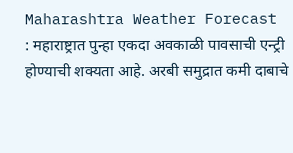Maharashtra Weather Forecast : महाराष्ट्रात पुन्हा एकदा अवकाळी पावसाची एन्ट्री होण्याची शक्यता आहे. अरबी समुद्रात कमी दाबाचे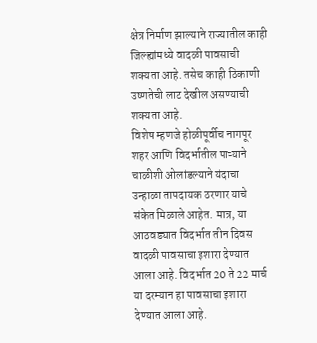क्षेत्र निर्माण झाल्याने राज्यातील काही जिल्ह्यांमध्ये वादळी पावसाची शक्यता आहे. तसेच काही ठिकाणी उष्णतेची लाट देखील असण्याची शक्यता आहे.
विशेष म्हणजे होळीपूर्वीच नागपूर शहर आणि विदर्भातील पाऱ्याने चाळीशी ओलांडल्याने यंदाचा उन्हाळा तापदायक ठरणार याचे संकेत मिळाले आहेत. मात्र, या आठवड्यात विदर्भात तीन दिवस वादळी पावसाचा इशारा देण्यात आला आहे. विदर्भात 20 ते 22 मार्च या दरम्यान हा पावसाचा इशारा देण्यात आला आहे.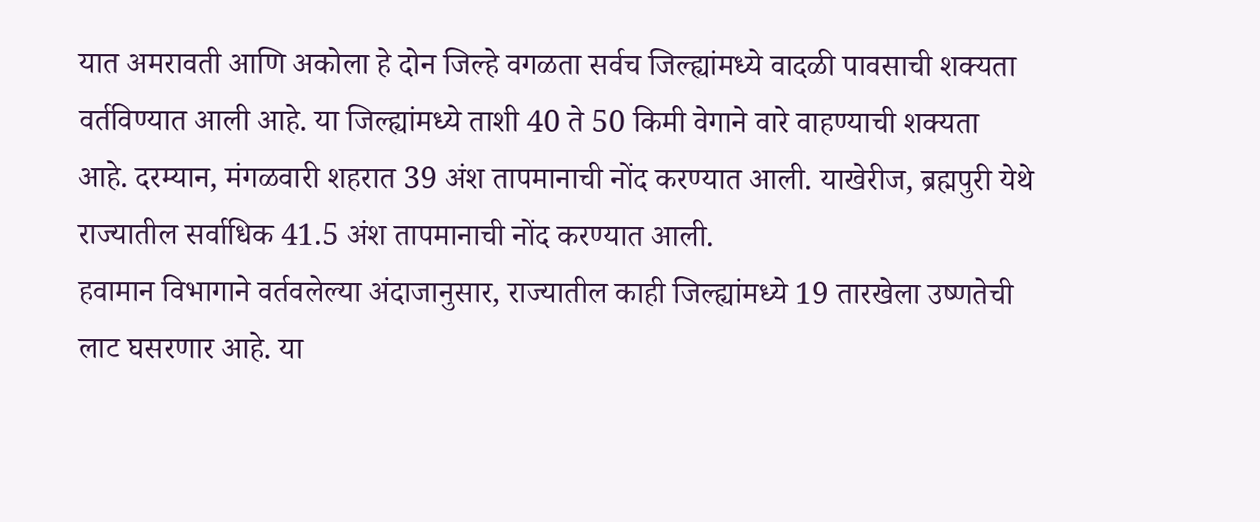यात अमरावती आणि अकोला हे दोन जिल्हे वगळता सर्वच जिल्ह्यांमध्ये वादळी पावसाची शक्यता वर्तविण्यात आली आहे. या जिल्ह्यांमध्ये ताशी 40 ते 50 किमी वेगाने वारे वाहण्याची शक्यता आहे. दरम्यान, मंगळवारी शहरात 39 अंश तापमानाची नोंद करण्यात आली. याखेरीज, ब्रह्मपुरी येथे राज्यातील सर्वाधिक 41.5 अंश तापमानाची नोंद करण्यात आली.
हवामान विभागाने वर्तवलेल्या अंदाजानुसार, राज्यातील काही जिल्ह्यांमध्ये 19 तारखेला उष्णतेची लाट घसरणार आहे. या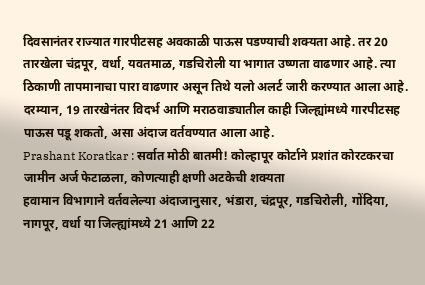दिवसानंतर राज्यात गारपीटसह अवकाळी पाऊस पडण्याची शक्यता आहे. तर 20 तारखेला चंद्रपूर, वर्धा, यवतमाळ, गडचिरोली या भागात उष्णता वाढणार आहे. त्या ठिकाणी तापमानाचा पारा वाढणार असून तिथे यलो अलर्ट जारी करण्यात आला आहे. दरम्यान, 19 तारखेनंतर विदर्भ आणि मराठवाड्यातील काही जिल्ह्यांमध्ये गारपीटसह पाऊस पडू शकतो, असा अंदाज वर्तवण्यात आला आहे.
Prashant Koratkar : सर्वात मोठी बातमी! कोल्हापूर कोर्टाने प्रशांत कोरटकरचा जामीन अर्ज फेटाळला, कोणत्याही क्षणी अटकेची शक्यता
हवामान विभागाने वर्तवलेल्या अंदाजानुसार, भंडारा, चंद्रपूर, गडचिरोली, गोंदिया, नागपूर, वर्धा या जिल्ह्यांमध्ये 21 आणि 22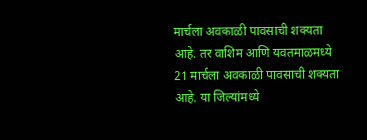मार्चला अवकाळी पावसाची शक्यता आहे. तर वाशिम आणि यवतमाळमध्ये 21 मार्चला अवकाळी पावसाची शक्यता आहे. या जिल्यांमध्ये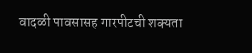वादळी पावसासह गारपीटची शक्यता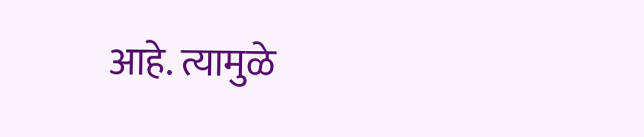आहे. त्यामुळे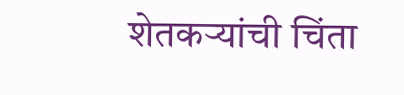शेतकऱ्यांची चिंता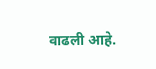वाढली आहे.